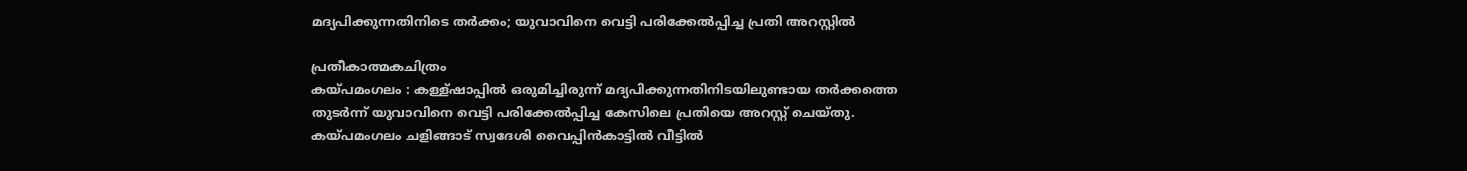മദ്യപിക്കുന്നതിനിടെ തർക്കം; യുവാവിനെ വെട്ടി പരിക്കേൽപ്പിച്ച പ്രതി അറസ്റ്റിൽ

പ്രതീകാത്മകചിത്രം
കയ്പമംഗലം : കള്ള്ഷാപ്പിൽ ഒരുമിച്ചിരുന്ന് മദ്യപിക്കുന്നതിനിടയിലുണ്ടായ തർക്കത്തെ തുടർന്ന് യുവാവിനെ വെട്ടി പരിക്കേൽപ്പിച്ച കേസിലെ പ്രതിയെ അറസ്റ്റ് ചെയ്തു. കയ്പമംഗലം ചളിങ്ങാട് സ്വദേശി വൈപ്പിൻകാട്ടിൽ വീട്ടിൽ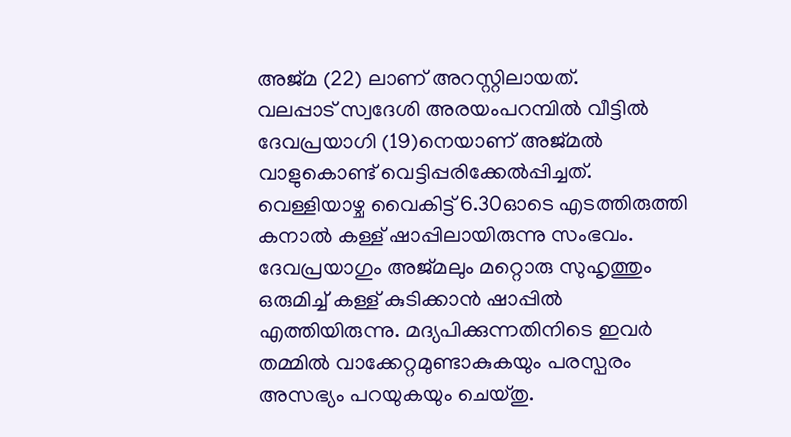അജ്മ (22) ലാണ് അറസ്റ്റിലായത്.
വലപ്പാട് സ്വദേശി അരയംപറമ്പിൽ വീട്ടിൽ ദേവപ്രയാഗി (19)നെയാണ് അജ്മൽ വാളുകൊണ്ട് വെട്ടിപ്പരിക്കേൽപ്പിച്ചത്. വെള്ളിയാഴ്ച വൈകിട്ട് 6.30ഓടെ എടത്തിരുത്തി കനാൽ കള്ള് ഷാപ്പിലായിരുന്നു സംഭവം. ദേവപ്രയാഗും അജ്മലും മറ്റൊരു സുഹൃത്തും ഒരുമിച്ച് കള്ള് കുടിക്കാൻ ഷാപ്പിൽ എത്തിയിരുന്നു. മദ്യപിക്കുന്നതിനിടെ ഇവർ തമ്മിൽ വാക്കേറ്റമുണ്ടാകുകയും പരസ്പരം അസഭ്യം പറയുകയും ചെയ്തു.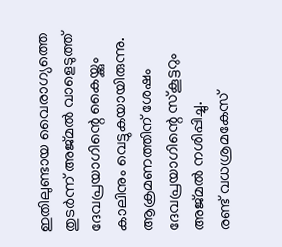ഇതിലുണ്ടായ വൈരാഗ്യത്തെ തുടർന്ന് അജ്മൽ വാളെടുത്ത് ദേവപ്രയാഗിന്റെ കൈയ്ക്കും കാലിനും വെട്ടുകയായിരുന്നു. ആക്രമണത്തിന് ശേഷം ദേവപ്രയാഗിന്റെ സ്കൂട്ടറും അജ്മൽ നശിപ്പിച്ചു.
രണ്ട് വധശ്രമകേസ്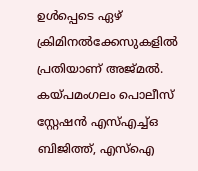ഉൾപ്പെടെ ഏഴ് ക്രിമിനൽക്കേസുകളിൽ പ്രതിയാണ് അജ്മൽ. കയ്പമംഗലം പൊലീസ് സ്റ്റേഷൻ എസ്എച്ച്ഒ ബിജിത്ത്, എസ്ഐ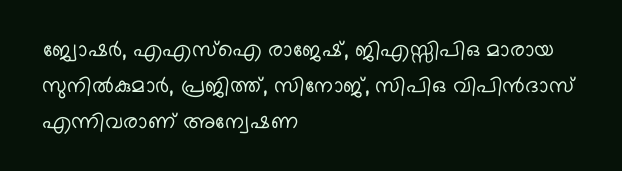ജ്വോഷർ, എഎസ്ഐ രാജേഷ്, ജിഎസ്സിപിഒ മാരായ സുനിൽകുമാർ, പ്രജിത്ത്, സിനോജ്, സിപിഒ വിപിൻദാസ് എന്നിവരാണ് അന്വേഷണ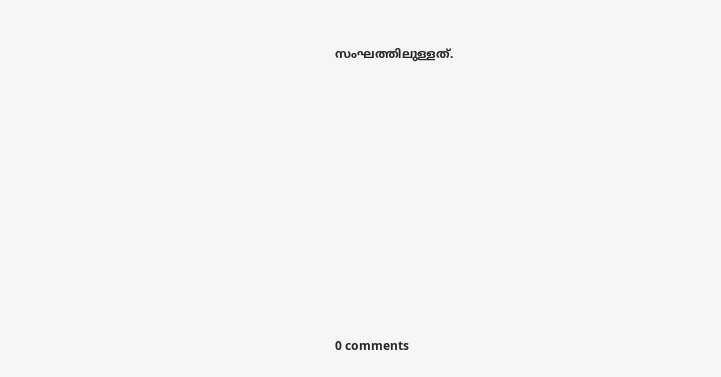സംഘത്തിലുള്ളത്.










0 comments